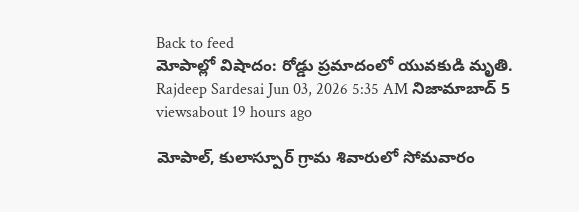Back to feed
మోపాల్లో విషాదం: రోడ్డు ప్రమాదంలో యువకుడి మృతి.
Rajdeep Sardesai Jun 03, 2026 5:35 AM నిజామాబాద్ 5 viewsabout 19 hours ago

మోపాల్, కులాస్పూర్ గ్రామ శివారులో సోమవారం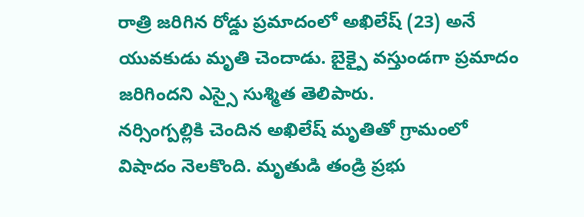రాత్రి జరిగిన రోడ్డు ప్రమాదంలో అఖిలేష్ (23) అనే యువకుడు మృతి చెందాడు. బైక్పై వస్తుండగా ప్రమాదం జరిగిందని ఎస్సై సుశ్మిత తెలిపారు.
నర్సింగ్పల్లికి చెందిన అఖిలేష్ మృతితో గ్రామంలో విషాదం నెలకొంది. మృతుడి తండ్రి ప్రభు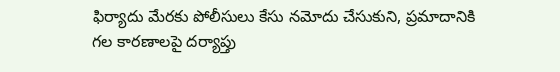ఫిర్యాదు మేరకు పోలీసులు కేసు నమోదు చేసుకుని, ప్రమాదానికి గల కారణాలపై దర్యాప్తు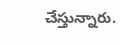చేస్తున్నారు.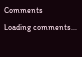Comments
Loading comments...